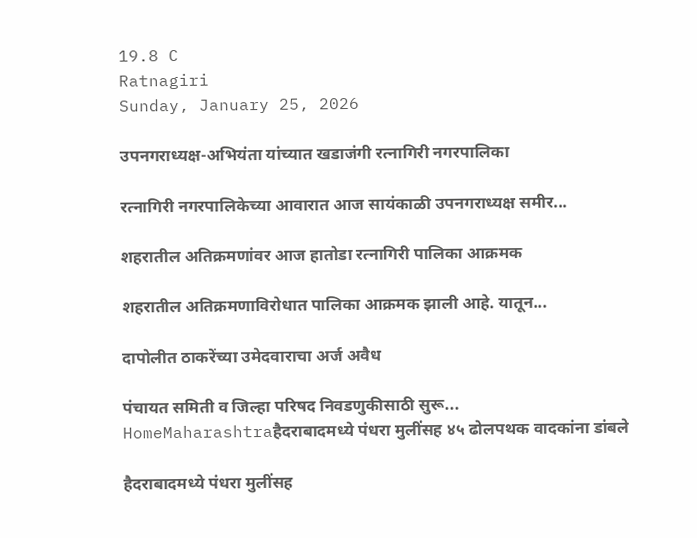19.8 C
Ratnagiri
Sunday, January 25, 2026

उपनगराध्यक्ष-अभियंता यांच्यात खडाजंगी रत्नागिरी नगरपालिका

रत्नागिरी नगरपालिकेच्या आवारात आज सायंकाळी उपनगराध्यक्ष समीर...

शहरातील अतिक्रमणांवर आज हातोडा रत्नागिरी पालिका आक्रमक

शहरातील अतिक्रमणाविरोधात पालिका आक्रमक झाली आहे. यातून...

दापोलीत ठाकरेंच्या उमेदवाराचा अर्ज अवैध

पंचायत समिती व जिल्हा परिषद निवडणुकीसाठी सुरू...
HomeMaharashtraहैदराबादमध्ये पंधरा मुलींसह ४५ ढोलपथक वादकांना डांबले

हैदराबादमध्ये पंधरा मुलींसह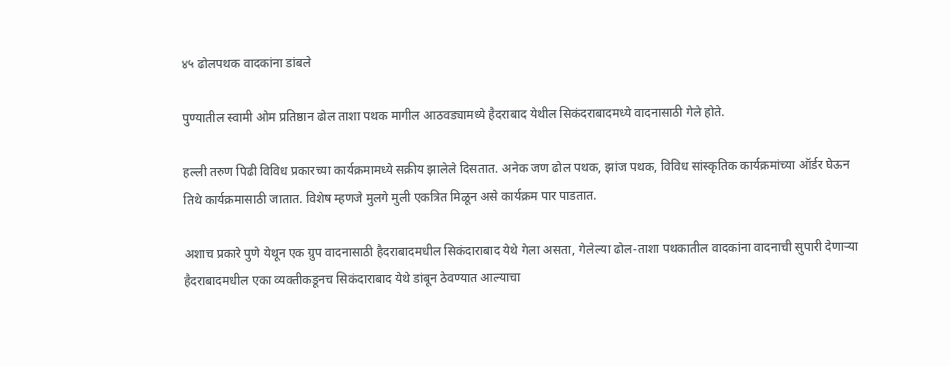४५ ढोलपथक वादकांना डांबले

पुण्यातील स्वामी ओम प्रतिष्ठान ढोल ताशा पथक मागील आठवड्यामध्ये हैदराबाद येथील सिकंदराबादमध्ये वादनासाठी गेले होते.

हल्ली तरुण पिढी विविध प्रकारच्या कार्यक्रमामध्ये सक्रीय झालेले दिसतात. अनेक जण ढोल पथक, झांज पथक, विविध सांस्कृतिक कार्यक्रमांच्या ऑर्डर घेऊन तिथे कार्यक्रमासाठी जातात. विशेष म्हणजे मुलगे मुली एकत्रित मिळून असे कार्यक्रम पार पाडतात.

अशाच प्रकारे पुणे येथून एक ग्रुप वादनासाठी हैदराबादमधील सिकंदाराबाद येथे गेला असता, गेलेल्या ढोल-ताशा पथकातील वादकांना वादनाची सुपारी देणाऱ्या हैदराबादमधील एका व्यक्‍तीकडूनच सिकंदाराबाद येथे डांबून ठेवण्यात आल्याचा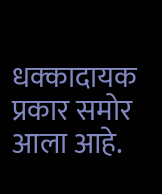धक्‍कादायक प्रकार समोर आला आहे.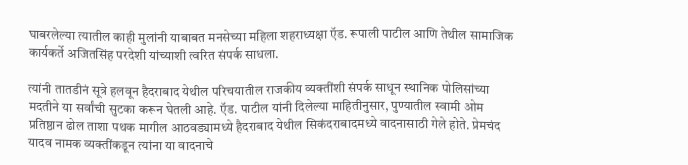घाबरलेल्या त्यातील काही मुलांनी याबाबत मनसेच्या महिला शहराध्यक्षा ऍड. रूपाली पाटील आणि तेथील सामाजिक कार्यकर्ते अजितसिंह परदेशी यांच्याशी त्वरित संपर्क साधला.

त्यांनी तातडीनं सूत्रे हलवून हैदराबाद येथील परिचयातील राजकीय व्यक्‍तींशी संपर्क साधून स्थानिक पोलिसांच्या मदतीने या सर्वांची सुटका करून घेतली आहे. ऍड. पाटील यांनी दिलेल्या माहितीनुसार, पुण्यातील स्वामी ओम प्रतिष्ठान ढोल ताशा पथक मागील आठवड्यामध्ये हैदराबाद येथील सिकंदराबादमध्ये वादनासाठी गेले होते. प्रेमचंद यादव नामक व्यक्तींकडून त्यांना या वादनाचे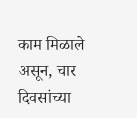काम मिळाले असून, चार दिवसांच्या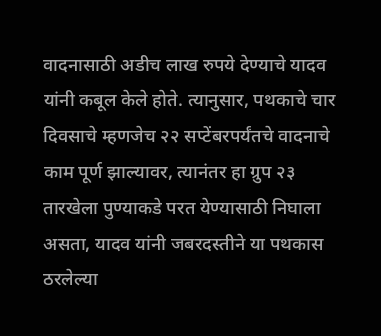वादनासाठी अडीच लाख रुपये देण्याचे यादव यांनी कबूल केले होते. त्यानुसार, पथकाचे चार दिवसाचे म्हणजेच २२ सप्टेंबरपर्यंतचे वादनाचे काम पूर्ण झाल्यावर, त्यानंतर हा ग्रुप २३ तारखेला पुण्याकडे परत येण्यासाठी निघाला असता, यादव यांनी जबरदस्तीने या पथकास ठरलेल्या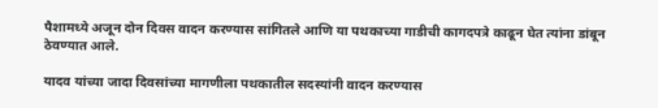पैशामध्ये अजून दोन दिवस वादन करण्यास सांगितले आणि या पथकाच्या गाडीची कागदपत्रे काढून घेत त्यांना डांबून ठेवण्यात आले.

यादव यांच्या जादा दिवसांच्या मागणीला पथकातील सदस्यांनी वादन करण्यास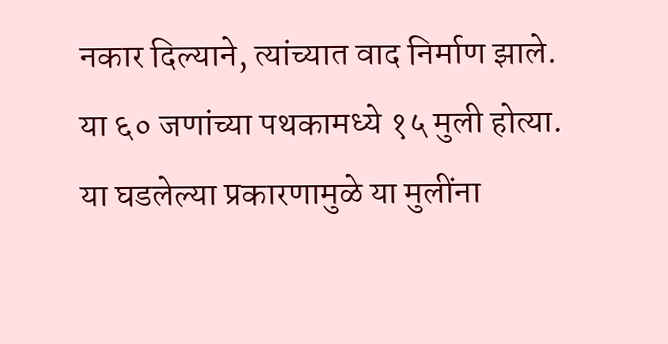नकार दिल्याने, त्यांच्यात वाद निर्माण झाले. या ६० जणांच्या पथकामध्ये १५ मुली होत्या. या घडलेल्या प्रकारणामुळे या मुलींना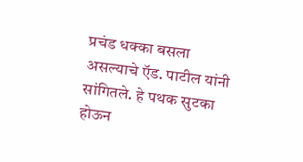प्रचंड धक्‍का बसला असल्याचे ऍड. पाटील यांनी सांगितले. हे पथक सुटका होऊन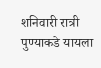शनिवारी रात्री पुण्याकडे यायला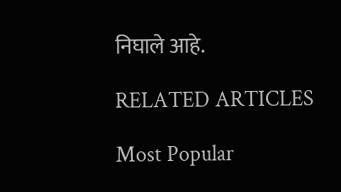निघाले आहे.

RELATED ARTICLES

Most Popular